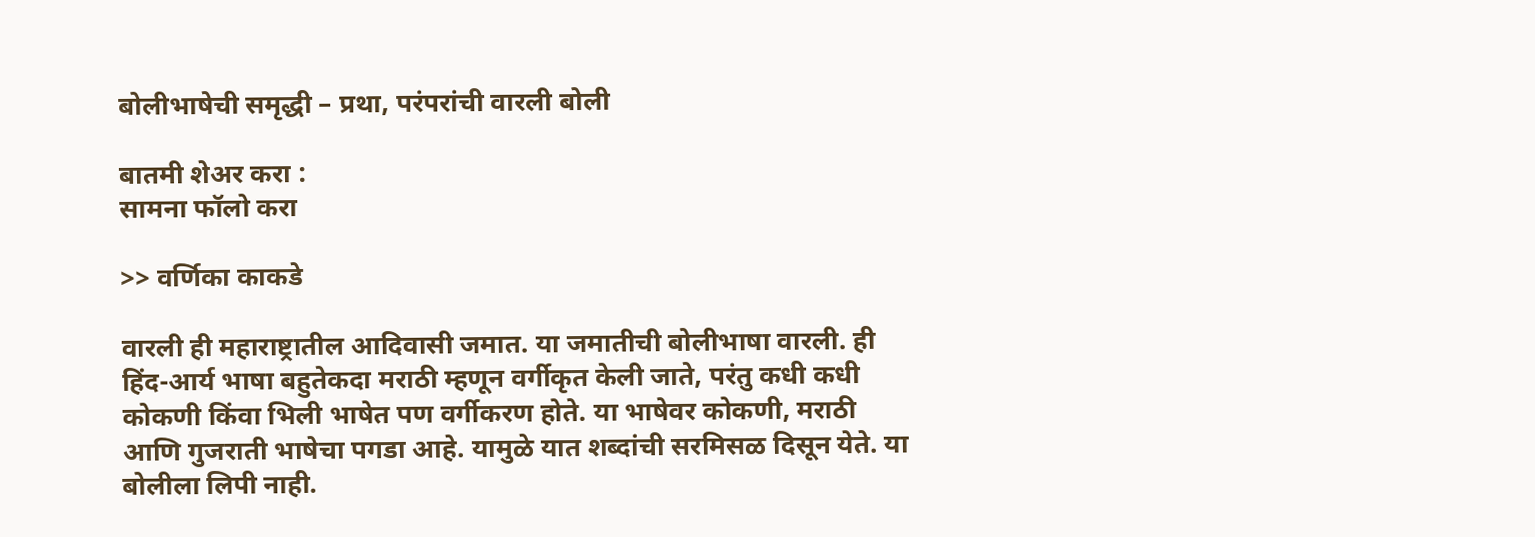बोलीभाषेची समृद्धी – प्रथा, परंपरांची वारली बोली

बातमी शेअर करा :
सामना फॉलो करा

>> वर्णिका काकडे

वारली ही महाराष्ट्रातील आदिवासी जमात. या जमातीची बोलीभाषा वारली. ही हिंद-आर्य भाषा बहुतेकदा मराठी म्हणून वर्गीकृत केली जाते, परंतु कधी कधी कोकणी किंवा भिली भाषेत पण वर्गीकरण होते. या भाषेवर कोकणी, मराठी आणि गुजराती भाषेचा पगडा आहे. यामुळे यात शब्दांची सरमिसळ दिसून येते. या बोलीला लिपी नाही.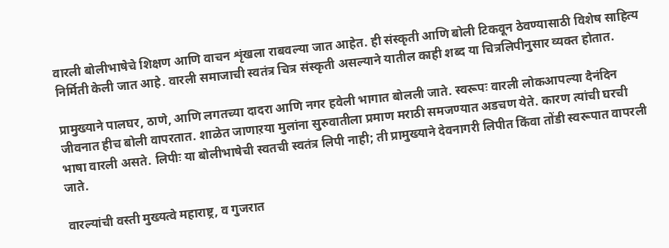वारली बोलीभाषेचे शिक्षण आणि वाचन शृंखला राबवल्या जात आहेत. ही संस्कृती आणि बोली टिकवून ठेवण्यासाठी विशेष साहित्य निर्मिती केली जात आहे. वारली समाजाची स्वतंत्र चित्र संस्कृती असल्याने यातील काही शब्द या चित्रलिपीनुसार व्यक्त होतात.

प्रामुख्याने पालघर, ठाणे, आणि लगतच्या दादरा आणि नगर हवेली भागात बोलली जाते. स्वरूपः वारली लोकआपल्या दैनंदिन जीवनात हीच बोली वापरतात. शाळेत जाणाऱया मुलांना सुरुवातीला प्रमाण मराठी समजण्यात अडचण येते. कारण त्यांची घरची भाषा वारली असते. लिपीः या बोलीभाषेची स्वतची स्वतंत्र लिपी नाही; ती प्रामुख्याने देवनागरी लिपीत किंवा तोंडी स्वरूपात वापरली जाते.

वारल्यांची वस्ती मुख्यत्वे महाराष्ट्र, व गुजरात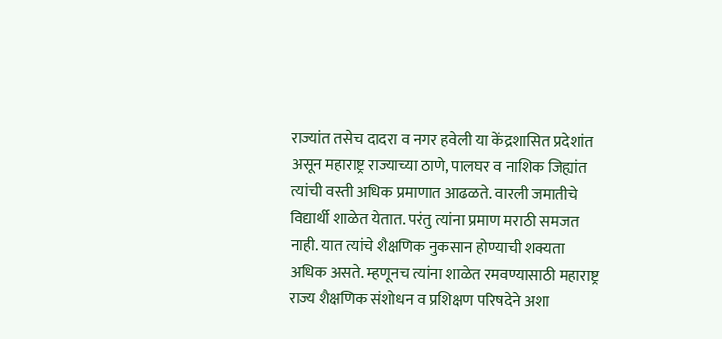राज्यांत तसेच दादरा व नगर हवेली या केंद्रशासित प्रदेशांत असून महाराष्ट्र राज्याच्या ठाणे, पालघर व नाशिक जिह्यांत त्यांची वस्ती अधिक प्रमाणात आढळते. वारली जमातीचे विद्यार्थी शाळेत येतात. परंतु त्यांना प्रमाण मराठी समजत नाही. यात त्यांचे शैक्षणिक नुकसान होण्याची शक्यता अधिक असते. म्हणूनच त्यांना शाळेत रमवण्यासाठी महाराष्ट्र राज्य शैक्षणिक संशोधन व प्रशिक्षण परिषदेने अशा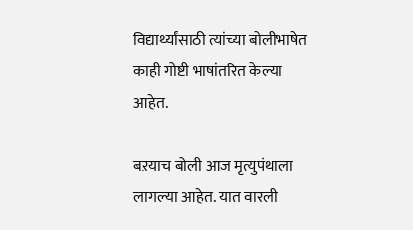विद्यार्थ्यांसाठी त्यांच्या बोलीभाषेत काही गोष्टी भाषांतरित केल्या आहेत.

बऱयाच बोली आज मृत्युपंथाला लागल्या आहेत. यात वारली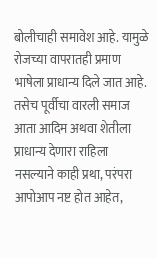बोलीचाही समावेश आहे. यामुळे रोजच्या वापरातही प्रमाण भाषेला प्राधान्य दिले जात आहे. तसेच पूर्वीचा वारली समाज आता आदिम अथवा शेतीला प्राधान्य देणारा राहिला नसल्याने काही प्रथा, परंपरा आपोआप नष्ट होत आहेत,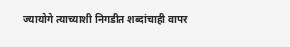ज्यायोगे त्याच्याशी निगडीत शब्दांचाही वापर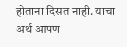होताना दिसत नाही. याचा अर्थ आपण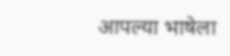आपल्या भाषेला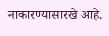नाकारण्यासारखे आहे.